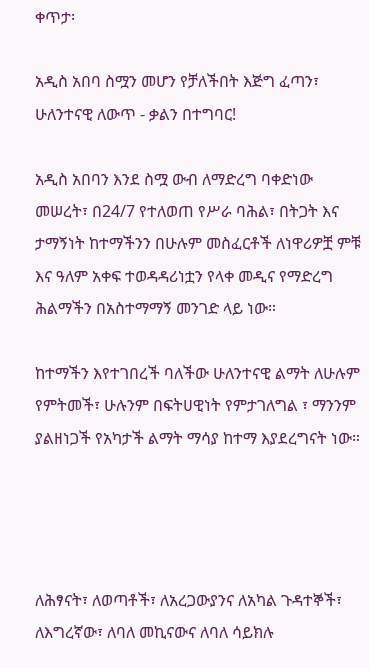ቀጥታ፡

አዲስ አበባ ስሟን መሆን የቻለችበት እጅግ ፈጣን፣ ሁለንተናዊ ለውጥ - ቃልን በተግባር!

አዲስ አበባን እንደ ስሟ ውብ ለማድረግ ባቀድነው መሠረት፣ በ24/7 የተለወጠ የሥራ ባሕል፣ በትጋት እና ታማኝነት ከተማችንን በሁሉም መስፈርቶች ለነዋሪዎቿ ምቹ እና ዓለም አቀፍ ተወዳዳሪነቷን የላቀ መዲና የማድረግ ሕልማችን በአስተማማኝ መንገድ ላይ ነው።

ከተማችን እየተገበረች ባለችው ሁለንተናዊ ልማት ለሁሉም የምትመች፣ ሁሉንም በፍትሀዊነት የምታገለግል ፣ ማንንም ያልዘነጋች የአካታች ልማት ማሳያ ከተማ እያደረግናት ነው።




ለሕፃናት፣ ለወጣቶች፣ ለአረጋውያንና ለአካል ጉዳተኞች፣ ለእግረኛው፣ ለባለ መኪናውና ለባለ ሳይክሉ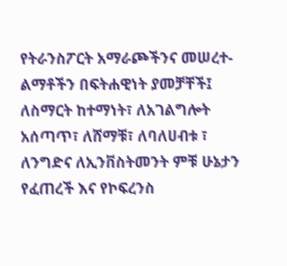የትራንስፖርት አማራጮችንና መሠረተ-ልማቶችን በፍትሐዊነት ያመቻቸች፤ ለስማርት ከተማነት፣ ለአገልግሎት አሰጣጥ፣ ለሸማቹ፣ ለባለሀብቱ ፣ ለንግድና ለኢንቨስትመንት ምቹ ሁኔታን የፈጠረች እና የኮፍረንስ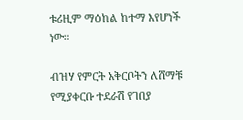ቱሪዚም ማዕከል ከተማ እየሆነች ነው።

ብዝሃ የምርት አቅርቦትን ለሸማቹ የሚያቀርቡ ተደራሽ የገበያ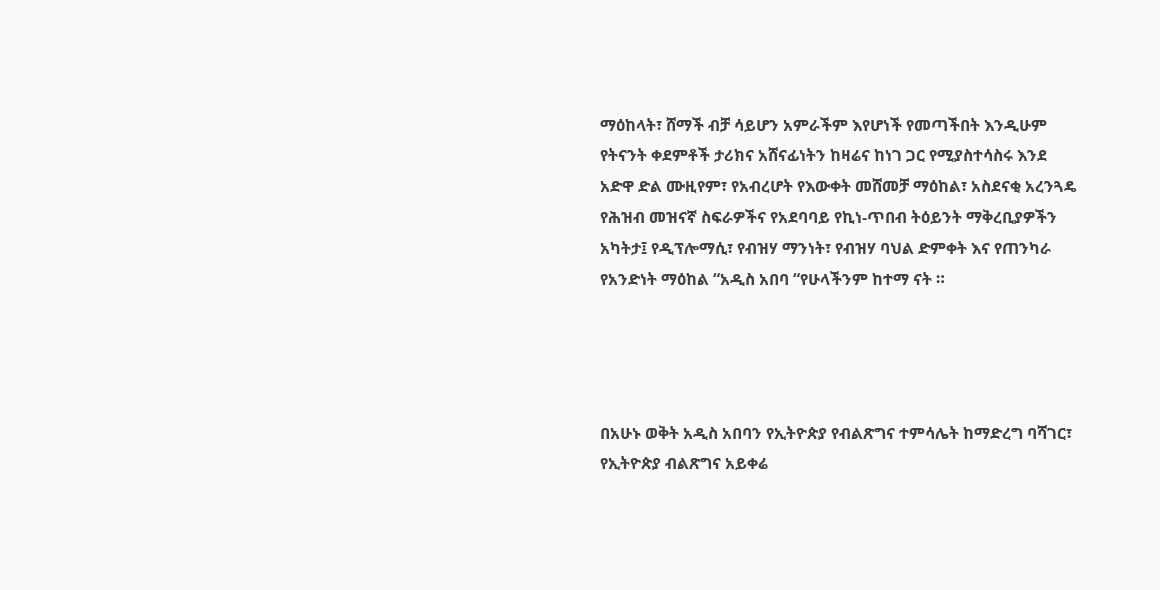ማዕከላት፣ ሸማች ብቻ ሳይሆን አምራችም እየሆነች የመጣችበት እንዲሁም የትናንት ቀደምቶች ታሪክና አሸናፊነትን ከዛሬና ከነገ ጋር የሚያስተሳስሩ እንደ አድዋ ድል ሙዚየም፣ የአብረሆት የእውቀት መሸመቻ ማዕከል፣ አስደናቂ አረንጓዴ የሕዝብ መዝናኛ ስፍራዎችና የአደባባይ የኪነ-ጥበብ ትዕይንት ማቅረቢያዎችን አካትታ፤ የዲፕሎማሲ፣ የብዝሃ ማንነት፣ የብዝሃ ባህል ድምቀት እና የጠንካራ የአንድነት ማዕከል “አዲስ አበባ “የሁላችንም ከተማ ናት ።




በአሁኑ ወቅት አዲስ አበባን የኢትዮጵያ የብልጽግና ተምሳሌት ከማድረግ ባሻገር፣ የኢትዮጵያ ብልጽግና አይቀሬ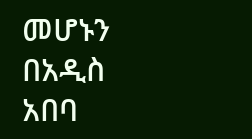መሆኑን በአዲስ አበባ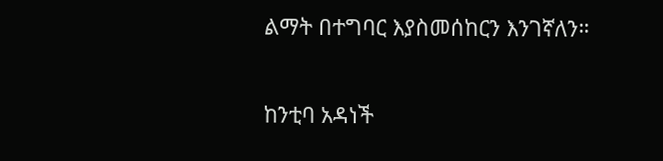ልማት በተግባር እያስመሰከርን እንገኛለን።

ከንቲባ አዳነች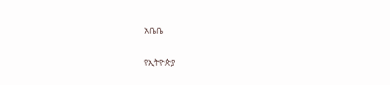አቤቤ

የኢትዮጵያ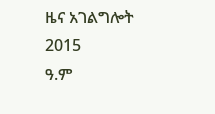ዜና አገልግሎት
2015
ዓ.ም